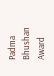Padma Bhushan Award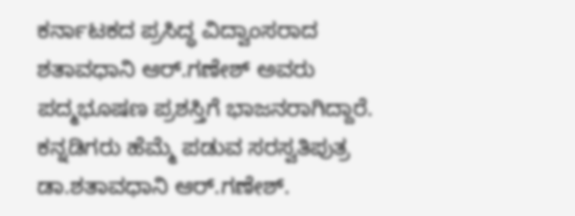ಕರ್ನಾಟಕದ ಪ್ರಸಿದ್ಧ ವಿದ್ವಾಂಸರಾದ
ಶತಾವಧಾನಿ ಆರ್.ಗಣೇಶ್ ಅವರು
ಪದ್ಮಭೂಷಣ ಪ್ರಶಸ್ತಿಗೆ ಭಾಜನರಾಗಿದ್ದಾರೆ.
ಕನ್ನಡಿಗರು ಹೆಮ್ಮೆ ಪಡುವ ಸರಸ್ವತಿಪುತ್ರ
ಡಾ.ಶತಾವಧಾನಿ ಆರ್.ಗಣೇಶ್.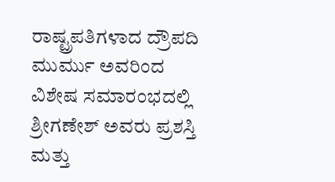ರಾಷ್ಟ್ರಪತಿಗಳಾದ ದ್ರೌಪದಿ ಮುರ್ಮು ಅವರಿಂದ
ವಿಶೇಷ ಸಮಾರಂಭದಲ್ಲಿ
ಶ್ರೀಗಣೇಶ್ ಅವರು ಪ್ರಶಸ್ತಿ ಮತ್ತು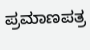ಪ್ರಮಾಣಪತ್ರ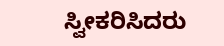ಸ್ವೀಕರಿಸಿದರು